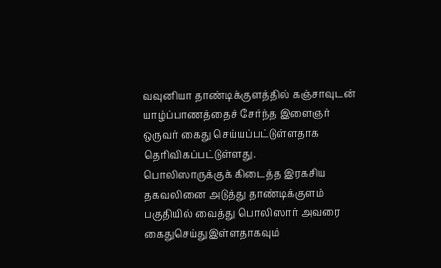வவுனியா தாண்டிக்குளத்தில் கஞ்சாவுடன் யாழ்ப்பாணத்தைச் சேர்ந்த இளைஞர் ஒருவர் கைது செய்யப்பட்டுள்ளதாக தெரிவிகப்பட்டுள்ளது.
பொலிஸாருக்குக் கிடைத்த இரகசிய தகவலினை அடுத்து தாண்டிக்குளம் பகுதியில் வைத்து பொலிஸார் அவரை கைதுசெய்துஇள்ளதாகவும்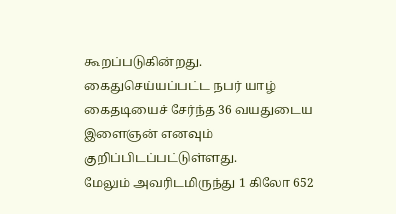கூறப்படுகின்றது.
கைதுசெய்யப்பட்ட நபர் யாழ் கைதடியைச் சேர்ந்த 36 வயதுடைய இளைஞன் எனவும் குறிப்பிடப்பட்டுள்ளது.
மேலும் அவரிடமிருந்து 1 கிலோ 652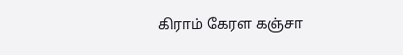கிராம் கேரள கஞ்சா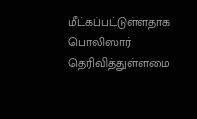மீட்கப்பட்டுள்ளதாக பொலிஸார் தெரிவித்துள்ளமை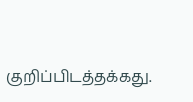குறிப்பிடத்தக்கது.